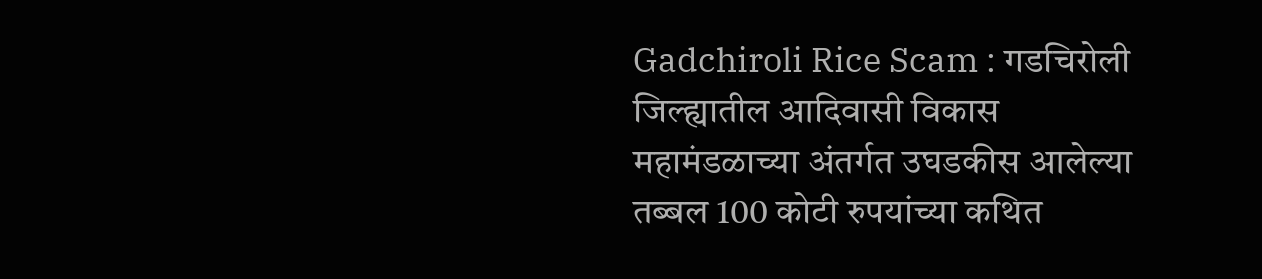Gadchiroli Rice Scam : गडचिरोली जिल्ह्यातील आदिवासी विकास महामंडळाच्या अंतर्गत उघडकीस आलेल्या तब्बल 100 कोटी रुपयांच्या कथित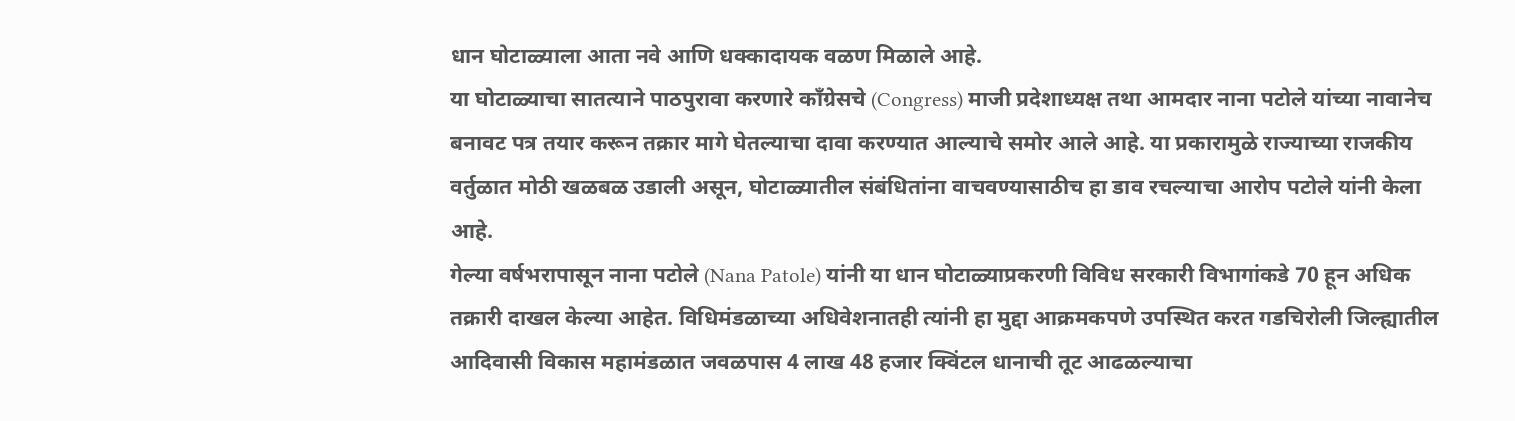धान घोटाळ्याला आता नवे आणि धक्कादायक वळण मिळाले आहे.
या घोटाळ्याचा सातत्याने पाठपुरावा करणारे काँग्रेसचे (Congress) माजी प्रदेशाध्यक्ष तथा आमदार नाना पटोले यांच्या नावानेच बनावट पत्र तयार करून तक्रार मागे घेतल्याचा दावा करण्यात आल्याचे समोर आले आहे. या प्रकारामुळे राज्याच्या राजकीय वर्तुळात मोठी खळबळ उडाली असून, घोटाळ्यातील संबंधितांना वाचवण्यासाठीच हा डाव रचल्याचा आरोप पटोले यांनी केला आहे.
गेल्या वर्षभरापासून नाना पटोले (Nana Patole) यांनी या धान घोटाळ्याप्रकरणी विविध सरकारी विभागांकडे 70 हून अधिक तक्रारी दाखल केल्या आहेत. विधिमंडळाच्या अधिवेशनातही त्यांनी हा मुद्दा आक्रमकपणे उपस्थित करत गडचिरोली जिल्ह्यातील आदिवासी विकास महामंडळात जवळपास 4 लाख 48 हजार क्विंटल धानाची तूट आढळल्याचा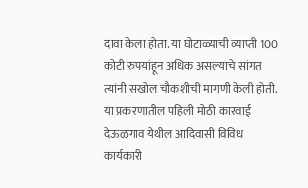दावा केला होता. या घोटाळ्याची व्याप्ती 100 कोटी रुपयांहून अधिक असल्याचे सांगत त्यांनी सखोल चौकशीची मागणी केली होती.
या प्रकरणातील पहिली मोठी कारवाई देऊळगाव येथील आदिवासी विविध कार्यकारी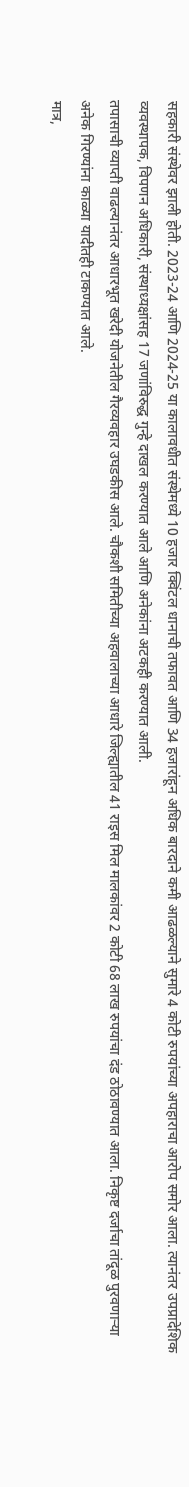सहकारी संस्थेवर झाली होती. 2023-24 आणि 2024-25 या कालावधीत संस्थेमध्ये 10 हजार क्विंटल धानाची तफावत आणि 34 हजारांहून अधिक बारदाने कमी आढळल्याने सुमारे 4 कोटी रुपयांच्या अपहाराचा आरोप समोर आला. त्यानंतर उपप्रादेशिक व्यवस्थापक, विपणन अधिकारी, संस्थाध्यक्षांसह 17 जणांविरुद्ध गुन्हे दाखल करण्यात आले आणि अनेकांना अटकही करण्यात आली.
तपासाची व्याप्ती वाढल्यानंतर आधारभूत खरेदी योजनेतील गैरव्यवहार उघडकीस आले. चौकशी समितीच्या अहवालाच्या आधारे जिल्ह्यातील 41 राइस मिल मालकांवर 2 कोटी 68 लाख रुपयांचा दंड ठोठावण्यात आला. निकृष्ट दर्जाचा तांदूळ पुरवणाऱ्या अनेक गिरण्यांना काळ्या यादीतही टाकण्यात आले.
मात्र,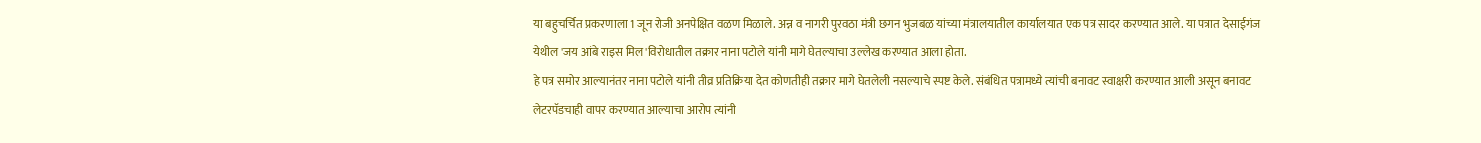या बहुचर्चित प्रकरणाला 1 जून रोजी अनपेक्षित वळण मिळाले. अन्न व नागरी पुरवठा मंत्री छगन भुजबळ यांच्या मंत्रालयातील कार्यालयात एक पत्र सादर करण्यात आले. या पत्रात देसाईगंज येथील 'जय आंबे राइस मिल'विरोधातील तक्रार नाना पटोले यांनी मागे घेतल्याचा उल्लेख करण्यात आला होता.
हे पत्र समोर आल्यानंतर नाना पटोले यांनी तीव्र प्रतिक्रिया देत कोणतीही तक्रार मागे घेतलेली नसल्याचे स्पष्ट केले. संबंधित पत्रामध्ये त्यांची बनावट स्वाक्षरी करण्यात आली असून बनावट लेटरपॅडचाही वापर करण्यात आल्याचा आरोप त्यांनी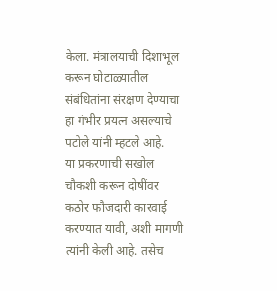केला. मंत्रालयाची दिशाभूल करून घोटाळ्यातील संबंधितांना संरक्षण देण्याचा हा गंभीर प्रयत्न असल्याचे पटोले यांनी म्हटले आहे.
या प्रकरणाची सखोल चौकशी करून दोषींवर कठोर फौजदारी कारवाई करण्यात यावी, अशी मागणी त्यांनी केली आहे. तसेच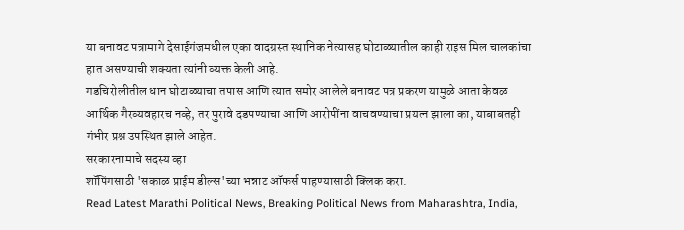या बनावट पत्रामागे देसाईगंजमधील एका वादग्रस्त स्थानिक नेत्यासह घोटाळ्यातील काही राइस मिल चालकांचा हात असण्याची शक्यता त्यांनी व्यक्त केली आहे.
गडचिरोलीतील धान घोटाळ्याचा तपास आणि त्यात समोर आलेले बनावट पत्र प्रकरण यामुळे आता केवळ आर्थिक गैरव्यवहारच नव्हे, तर पुरावे दडपण्याचा आणि आरोपींना वाचवण्याचा प्रयत्न झाला का, याबाबतही गंभीर प्रश्न उपस्थित झाले आहेत.
सरकारनामाचे सदस्य व्हा
शॉपिंगसाठी 'सकाळ प्राईम डील्स'च्या भन्नाट ऑफर्स पाहण्यासाठी क्लिक करा.
Read Latest Marathi Political News, Breaking Political News from Maharashtra, India,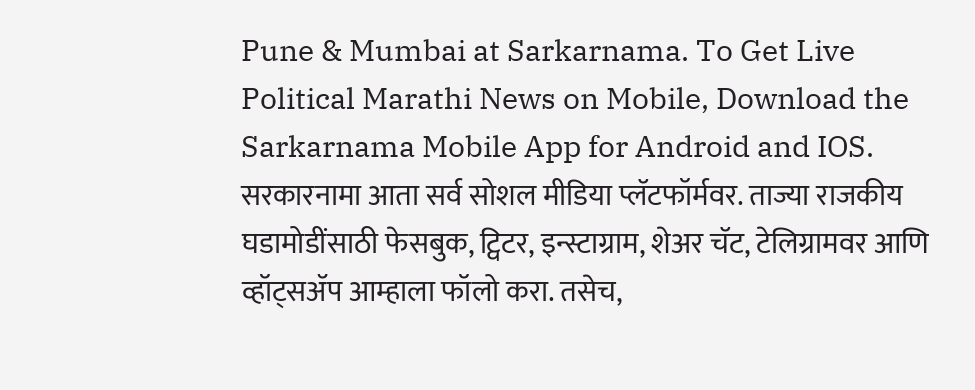Pune & Mumbai at Sarkarnama. To Get Live Political Marathi News on Mobile, Download the Sarkarnama Mobile App for Android and IOS. सरकारनामा आता सर्व सोशल मीडिया प्लॅटफॉर्मवर. ताज्या राजकीय घडामोडींसाठी फेसबुक, ट्विटर, इन्स्टाग्राम, शेअर चॅट, टेलिग्रामवर आणि व्हॉट्सॲप आम्हाला फॉलो करा. तसेच,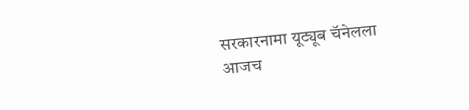सरकारनामा यूट्यूब चॅनेलला आजच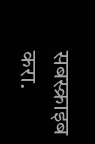सबस्क्राइब करा.